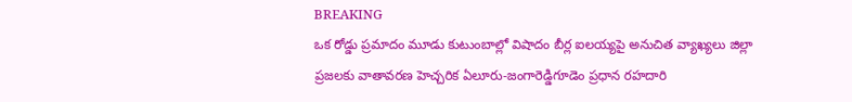BREAKING
ఒక రోడ్డు ప్రమాదం మూడు కుటుంబాల్లో విషాదం బీర్ల ఐలయ్యపై అనుచిత వ్యాఖ్యలు జిల్లా ప్రజలకు వాతావరణ హెచ్చరిక ఏలూరు-జంగారెడ్డిగూడెం ప్రధాన రహదారి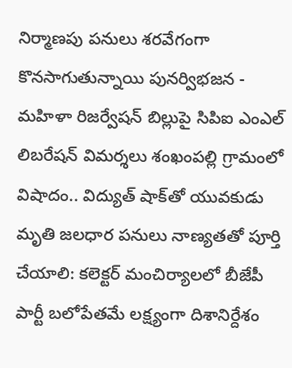నిర్మాణపు పనులు శరవేగంగా కొనసాగుతున్నాయి పునర్విభజన - మహిళా రిజర్వేషన్ బిల్లుపై సిపిఐ ఎంఎల్ లిబరేషన్ విమర్శలు శంఖంపల్లి గ్రామంలో విషాదం.. విద్యుత్ షాక్‌తో యువకుడు మృతి జలధార పనులు నాణ్యతతో పూర్తి చేయాలి: కలెక్టర్ మంచిర్యాలలో బీజేపీ పార్టీ బలోపేతమే లక్ష్యంగా దిశానిర్దేశం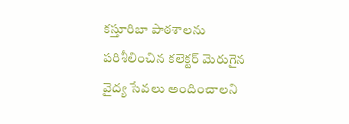కస్తూరిబా పాఠశాలను పరిశీలించిన కలెక్టర్ మెరుగైన వైద్య సేవలు అందించాలని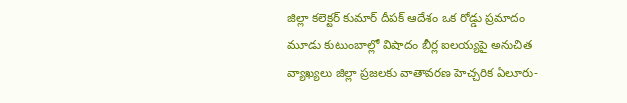జిల్లా కలెక్టర్ కుమార్ దీపక్ ఆదేశం ఒక రోడ్డు ప్రమాదం మూడు కుటుంబాల్లో విషాదం బీర్ల ఐలయ్యపై అనుచిత వ్యాఖ్యలు జిల్లా ప్రజలకు వాతావరణ హెచ్చరిక ఏలూరు-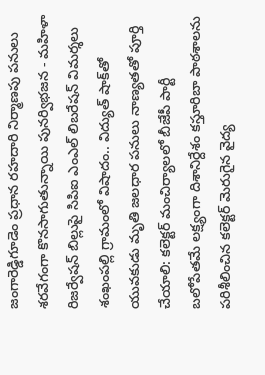జంగారెడ్డిగూడెం ప్రధాన రహదారి నిర్మాణపు పనులు శరవేగంగా కొనసాగుతున్నాయి పునర్విభజన - మహిళా రిజర్వేషన్ బిల్లుపై సిపిఐ ఎంఎల్ లిబరేషన్ విమర్శలు శంఖంపల్లి గ్రామంలో విషాదం.. విద్యుత్ షాక్‌తో యువకుడు మృతి జలధార పనులు నాణ్యతతో పూర్తి చేయాలి: కలెక్టర్ మంచిర్యాలలో బీజేపీ పార్టీ బలోపేతమే లక్ష్యంగా దిశానిర్దేశం కస్తూరిబా పాఠశాలను పరిశీలించిన కలెక్టర్ మెరుగైన వైద్య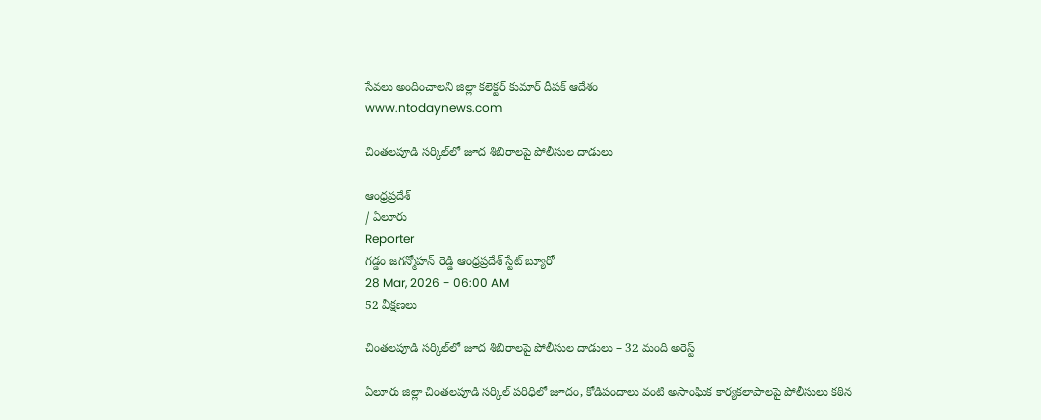సేవలు అందించాలని జిల్లా కలెక్టర్ కుమార్ దీపక్ ఆదేశం
www.ntodaynews.com

చింతలపూడి సర్కిల్‌లో జూద శిబిరాలపై పోలీసుల దాడులు

ఆంధ్రప్రదేశ్
/ ఏలూరు
Reporter
గడ్డం జగన్మోహన్ రెడ్డి ఆంధ్రప్రదేశ్ స్టేట్ బ్యూరో
28 Mar, 2026 - 06:00 AM
52 వీక్షణలు

చింతలపూడి సర్కిల్‌లో జూద శిబిరాలపై పోలీసుల దాడులు – 32 మంది అరెస్ట్

ఏలూరు జిల్లా చింతలపూడి సర్కిల్ పరిధిలో జూదం, కోడిపందాలు వంటి అసాంఘిక కార్యకలాపాలపై పోలీసులు కఠిన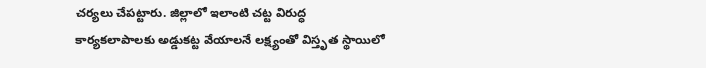చర్యలు చేపట్టారు. జిల్లాలో ఇలాంటి చట్ట విరుద్ధ కార్యకలాపాలకు అడ్డుకట్ట వేయాలనే లక్ష్యంతో విస్తృత స్థాయిలో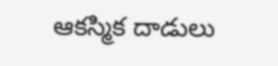ఆకస్మిక దాడులు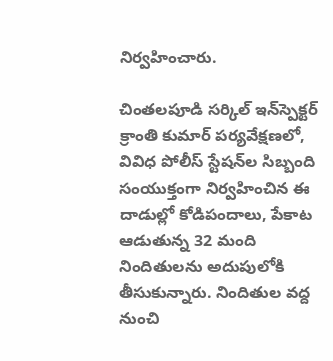నిర్వహించారు.

చింతలపూడి సర్కిల్ ఇన్‌స్పెక్టర్ క్రాంతి కుమార్ పర్యవేక్షణలో, వివిధ పోలీస్ స్టేషన్‌ల సిబ్బంది సంయుక్తంగా నిర్వహించిన ఈ దాడుల్లో కోడిపందాలు, పేకాట ఆడుతున్న 32 మంది నిందితులను అదుపులోకి తీసుకున్నారు. నిందితుల వద్ద నుంచి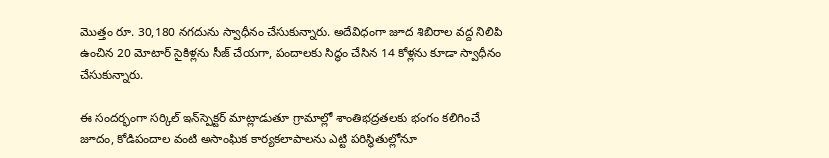మొత్తం రూ. 30,180 నగదును స్వాధీనం చేసుకున్నారు. అదేవిధంగా జూద శిబిరాల వద్ద నిలిపి ఉంచిన 20 మోటార్ సైకిళ్లను సీజ్ చేయగా, పందాలకు సిద్ధం చేసిన 14 కోళ్లను కూడా స్వాధీనం చేసుకున్నారు.

ఈ సందర్భంగా సర్కిల్ ఇన్‌స్పెక్టర్ మాట్లాడుతూ గ్రామాల్లో శాంతిభద్రతలకు భంగం కలిగించే జూదం, కోడిపందాల వంటి అసాంఘిక కార్యకలాపాలను ఎట్టి పరిస్థితుల్లోనూ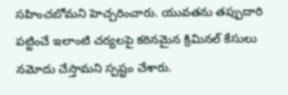సహించబోమని హెచ్చరించారు. యువతను తప్పుదారి పట్టించే ఇలాంటి చర్యలపై కఠినమైన క్రిమినల్ కేసులు నమోదు చేస్తామని స్పష్టం చేశారు.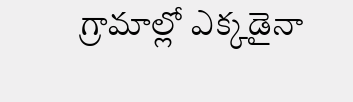గ్రామాల్లో ఎక్కడైనా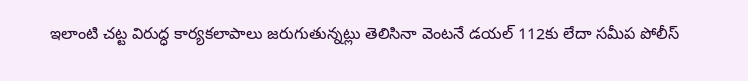ఇలాంటి చట్ట విరుద్ధ కార్యకలాపాలు జరుగుతున్నట్లు తెలిసినా వెంటనే డయల్ 112కు లేదా సమీప పోలీస్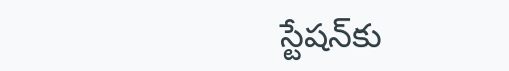స్టేషన్‌కు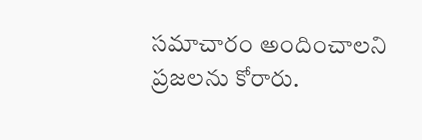సమాచారం అందించాలని ప్రజలను కోరారు.